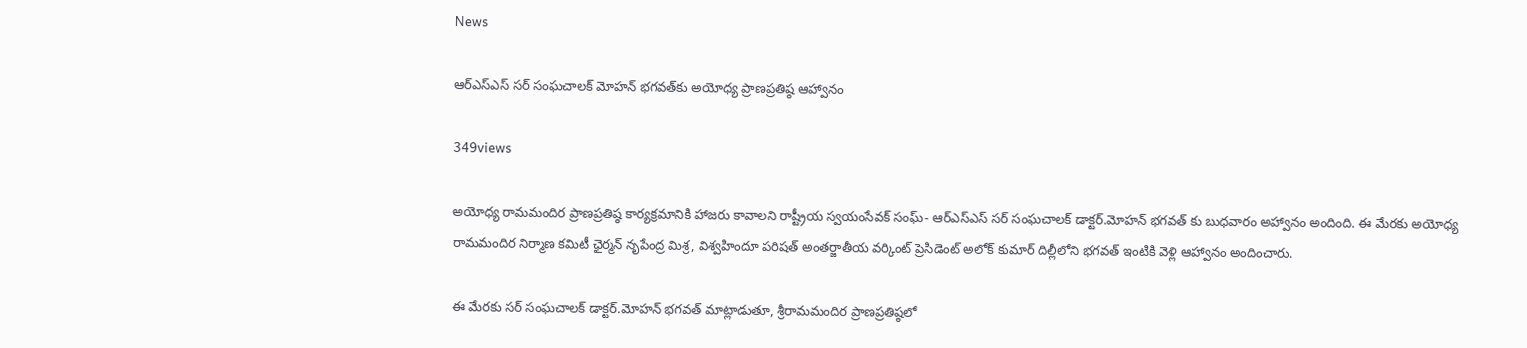News

ఆర్ఎస్ఎస్ సర్ సంఘచాలక్‌ మోహన్ భగవత్‌కు అయోధ్య ప్రాణప్రతిష్ఠ ఆహ్వానం

349views

అయోధ్య రామమందిర ప్రాణప్రతిష్ఠ కార్యక్రమానికి హాజరు కావాలని రాష్ట్రీయ స్వయంసేవక్ సంఘ్- ఆర్ఎస్ఎస్ సర్ సంఘచాలక్ డాక్టర్.మోహన్ భగవత్ కు బుధవారం అహ్వానం అందింది. ఈ మేరకు అయోధ్య రామమందిర నిర్మాణ కమిటీ ఛైర్మన్ నృపేంద్ర మిశ్ర, విశ్వహిందూ పరిషత్ అంతర్జాతీయ వర్కింట్ ప్రెసిడెంట్ అలోక్ కుమార్ దిల్లీలోని భగవత్ ఇంటికి వెళ్లి ఆహ్వానం అందించారు.

ఈ మేరకు సర్ సంఘచాలక్ డాక్టర్.మోహన్ భగవత్ మాట్లాడుతూ, శ్రీరామమందిర ప్రాణప్రతిష్ఠలో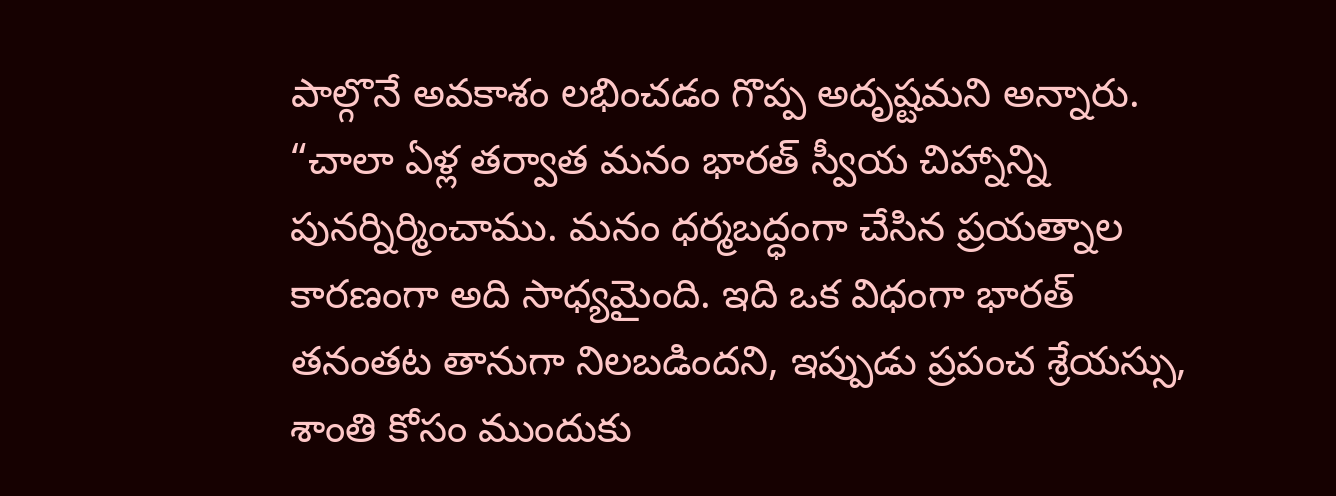పాల్గొనే అవకాశం లభించడం గొప్ప అదృష్టమని అన్నారు. “చాలా ఏళ్ల తర్వాత మనం భారత్ స్వీయ చిహ్నాన్ని పునర్నిర్మించాము. మనం ధర్మబద్ధంగా చేసిన ప్రయత్నాల కారణంగా అది సాధ్యమైంది. ఇది ఒక విధంగా భారత్ తనంతట తానుగా నిలబడిందని, ఇప్పుడు ప్రపంచ శ్రేయస్సు, శాంతి కోసం ముందుకు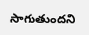సాగుతుందని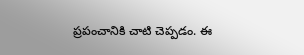ప్రపంచానికి చాటి చెప్పడం. ఈ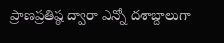ప్రాణప్రతిష్ఠ ద్వారా ఎన్నో దశాబ్దాలుగా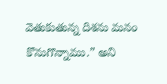వెతుకుతున్న దిశను మనం కొనుగొన్నాము.” అని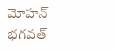మోహన్ భగవత్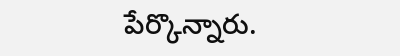పేర్కొన్నారు.